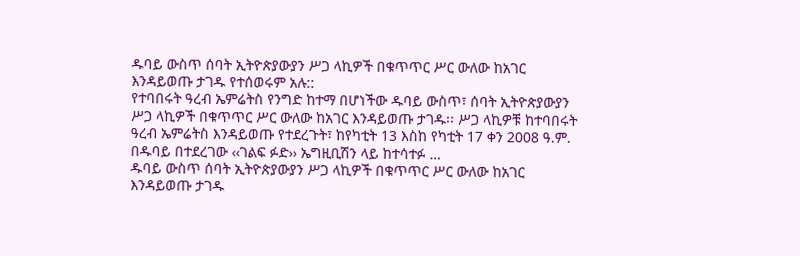ዱባይ ውስጥ ሰባት ኢትዮጵያውያን ሥጋ ላኪዎች በቁጥጥር ሥር ውለው ከአገር እንዳይወጡ ታገዱ የተሰወሩም አሉ::
የተባበሩት ዓረብ ኤምሬትስ የንግድ ከተማ በሆነችው ዱባይ ውስጥ፣ ሰባት ኢትዮጵያውያን ሥጋ ላኪዎች በቁጥጥር ሥር ውለው ከአገር እንዳይወጡ ታገዱ፡፡ ሥጋ ላኪዎቹ ከተባበሩት ዓረብ ኤምሬትስ እንዳይወጡ የተደረጉት፣ ከየካቲት 13 እስከ የካቲት 17 ቀን 2008 ዓ.ም. በዱባይ በተደረገው ‹‹ገልፍ ፉድ›› ኤግዚቢሽን ላይ ከተሳተፉ …
ዱባይ ውስጥ ሰባት ኢትዮጵያውያን ሥጋ ላኪዎች በቁጥጥር ሥር ውለው ከአገር እንዳይወጡ ታገዱ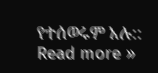የተሰወሩም አሉ:: Read more »